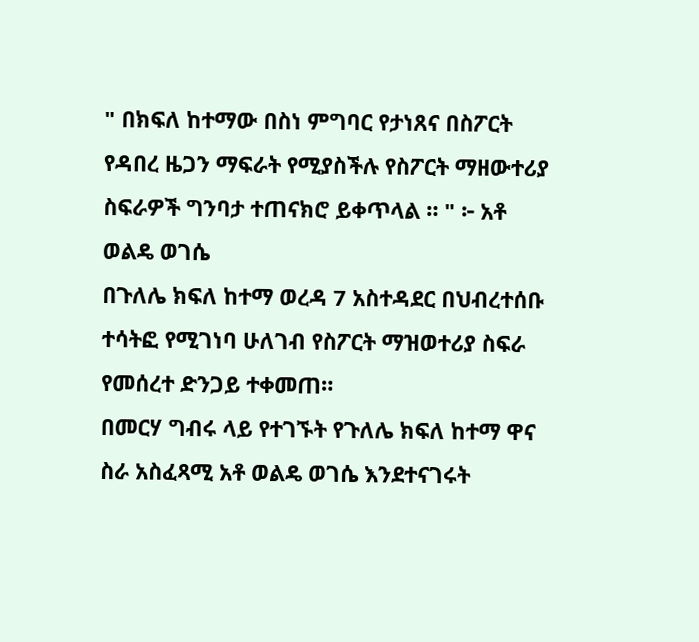" በክፍለ ከተማው በስነ ምግባር የታነጸና በስፖርት የዳበረ ዜጋን ማፍራት የሚያስችሉ የስፖርት ማዘውተሪያ ስፍራዎች ግንባታ ተጠናክሮ ይቀጥላል ። " ፦ አቶ ወልዴ ወገሴ
በጉለሌ ክፍለ ከተማ ወረዳ 7 አስተዳደር በህብረተሰቡ ተሳትፎ የሚገነባ ሁለገብ የስፖርት ማዝወተሪያ ስፍራ የመሰረተ ድንጋይ ተቀመጠ።
በመርሃ ግብሩ ላይ የተገኙት የጉለሌ ክፍለ ከተማ ዋና ስራ አስፈጻሚ አቶ ወልዴ ወገሴ እንደተናገሩት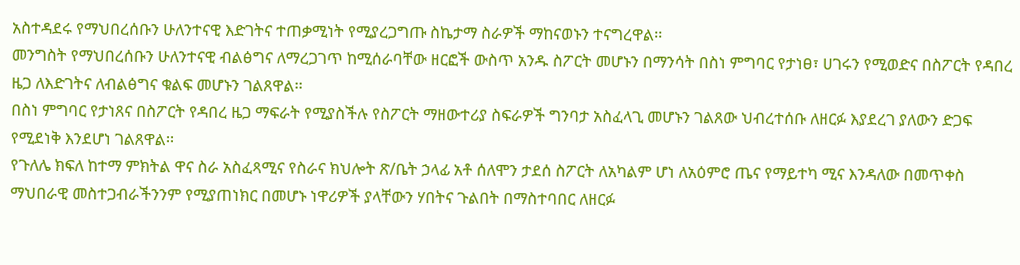አስተዳደሩ የማህበረሰቡን ሁለንተናዊ እድገትና ተጠቃሚነት የሚያረጋግጡ ስኬታማ ስራዎች ማከናወኑን ተናግረዋል፡፡
መንግስት የማህበረሰቡን ሁለንተናዊ ብልፅግና ለማረጋገጥ ከሚሰራባቸው ዘርፎች ውስጥ አንዱ ስፖርት መሆኑን በማንሳት በስነ ምግባር የታነፀ፣ ሀገሩን የሚወድና በስፖርት የዳበረ ዜጋ ለእድገትና ለብልፅግና ቁልፍ መሆኑን ገልጸዋል፡፡
በስነ ምግባር የታነጸና በስፖርት የዳበረ ዜጋ ማፍራት የሚያስችሉ የስፖርት ማዘውተሪያ ስፍራዎች ግንባታ አስፈላጊ መሆኑን ገልጸው ህብረተሰቡ ለዘርፉ እያደረገ ያለውን ድጋፍ የሚደነቅ እንደሆነ ገልጸዋል፡፡
የጉለሌ ክፍለ ከተማ ምክትል ዋና ስራ አስፈጻሚና የስራና ክህሎት ጽ/ቤት ኃላፊ አቶ ሰለሞን ታደሰ ስፖርት ለአካልም ሆነ ለአዕምሮ ጤና የማይተካ ሚና እንዳለው በመጥቀስ ማህበራዊ መስተጋብራችንንም የሚያጠነክር በመሆኑ ነዋሪዎች ያላቸውን ሃበትና ጉልበት በማስተባበር ለዘርፉ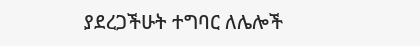ያደረጋችሁት ተግባር ለሌሎች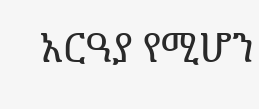አርዓያ የሚሆን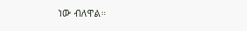ነው ብለዋል።